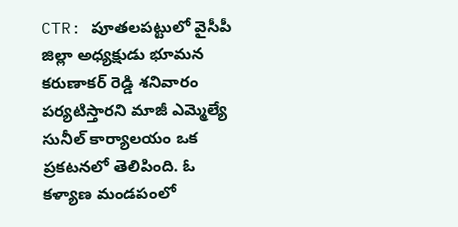CTR: పూతలపట్టులో వైసీపీ జిల్లా అధ్యక్షుడు భూమన కరుణాకర్ రెడ్డి శనివారం పర్యటిస్తారని మాజీ ఎమ్మెల్యే సునీల్ కార్యాలయం ఒక ప్రకటనలో తెలిపింది. ఓ కళ్యాణ మండపంలో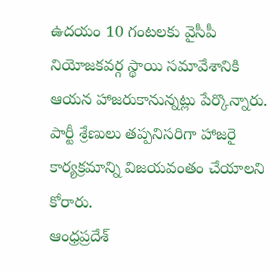ఉదయం 10 గంటలకు వైసీపీ నియోజకవర్గ స్థాయి సమావేశానికి ఆయన హాజరుకానున్నట్లు పేర్కొన్నారు. పార్టీ శ్రేణులు తప్పనిసరిగా హాజరై కార్యక్రమాన్ని విజయవంతం చేయాలని కోరారు.
ఆంధ్రప్రదేశ్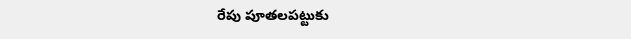రేపు పూతలపట్టుకు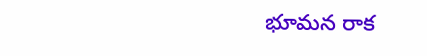భూమన రాక